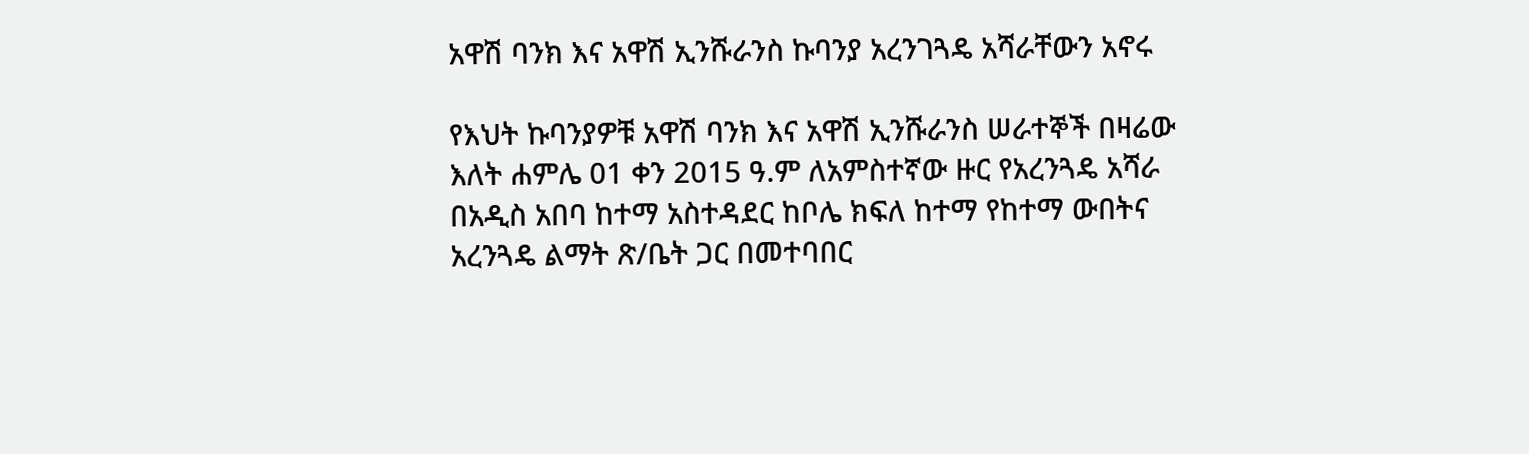አዋሽ ባንክ እና አዋሽ ኢንሹራንስ ኩባንያ አረንገጓዴ አሻራቸውን አኖሩ

የእህት ኩባንያዎቹ አዋሽ ባንክ እና አዋሽ ኢንሹራንስ ሠራተኞች በዛሬው እለት ሐምሌ 01 ቀን 2015 ዓ.ም ለአምስተኛው ዙር የአረንጓዴ አሻራ በአዲስ አበባ ከተማ አስተዳደር ከቦሌ ክፍለ ከተማ የከተማ ውበትና አረንጓዴ ልማት ጽ/ቤት ጋር በመተባበር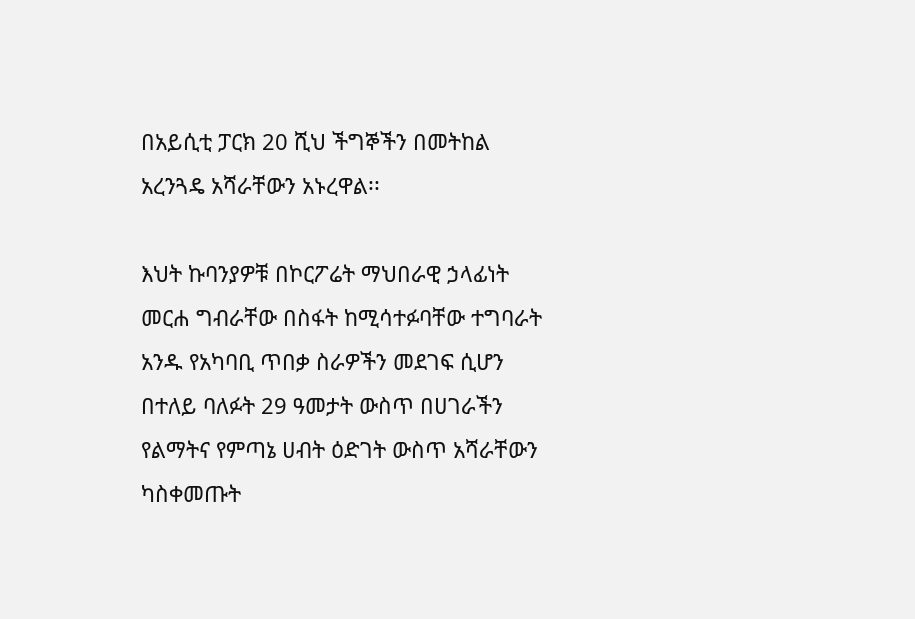በአይሲቲ ፓርክ 20 ሺህ ችግኞችን በመትከል አረንጓዴ አሻራቸውን አኑረዋል፡፡

እህት ኩባንያዎቹ በኮርፖሬት ማህበራዊ ኃላፊነት መርሐ ግብራቸው በስፋት ከሚሳተፉባቸው ተግባራት አንዱ የአካባቢ ጥበቃ ስራዎችን መደገፍ ሲሆን በተለይ ባለፉት 29 ዓመታት ውስጥ በሀገራችን የልማትና የምጣኔ ሀብት ዕድገት ውስጥ አሻራቸውን ካስቀመጡት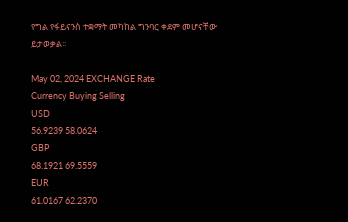የግል የፋይናንስ ተቋማት መካከል ግንባር ቀደም መሆናቸው ይታወቃል፡፡

May 02, 2024 EXCHANGE Rate
Currency Buying Selling
USD
56.9239 58.0624
GBP
68.1921 69.5559
EUR
61.0167 62.2370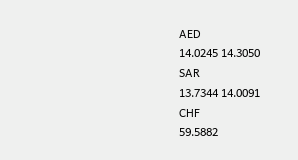AED
14.0245 14.3050
SAR
13.7344 14.0091
CHF
59.5882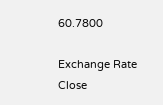60.7800

Exchange Rate
Close